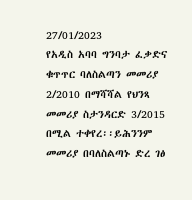27/01/2023
የአዲስ አባባ ግንባታ ፈቃድና ቁጥጥር ባለስልጣን መመሪያ 2/2010 በማሻሻል የህንጻ መመሪያ ስታንዳርድ 3/2015 በሚል ተቀየረ፡፡ይሕንንም መመሪያ በባለስልጣኑ ድረ ገፅ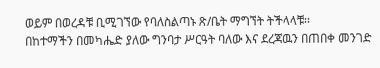ወይም በወረዳቹ ቢሚገኘው የባለስልጣኑ ጽ/ቤት ማግኘት ትችላላቹ፡፡
በከተማችን በመካሔድ ያለው ግንባታ ሥርዓት ባለው እና ደረጃዉን በጠበቀ መንገድ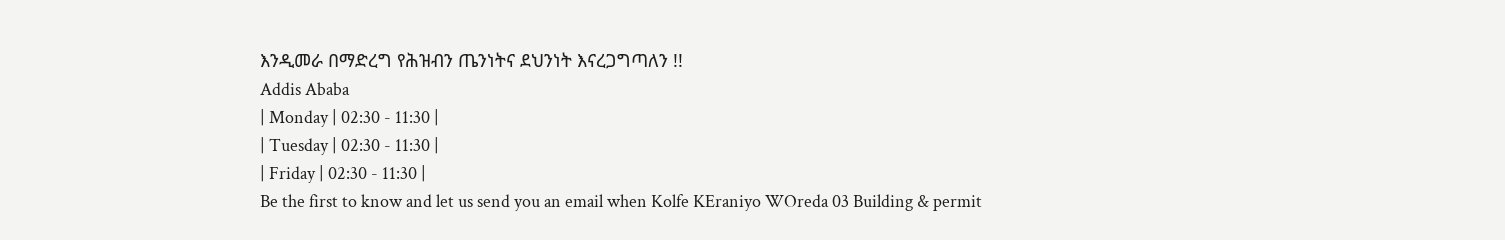እንዲመራ በማድረግ የሕዝብን ጤንነትና ደህንነት እናረጋግጣለን !!
Addis Ababa
| Monday | 02:30 - 11:30 |
| Tuesday | 02:30 - 11:30 |
| Friday | 02:30 - 11:30 |
Be the first to know and let us send you an email when Kolfe KEraniyo WOreda 03 Building & permit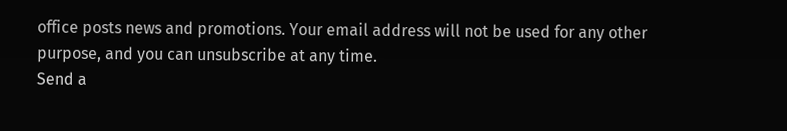office posts news and promotions. Your email address will not be used for any other purpose, and you can unsubscribe at any time.
Send a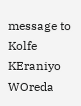message to Kolfe KEraniyo WOreda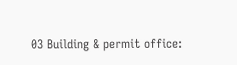03 Building & permit office: